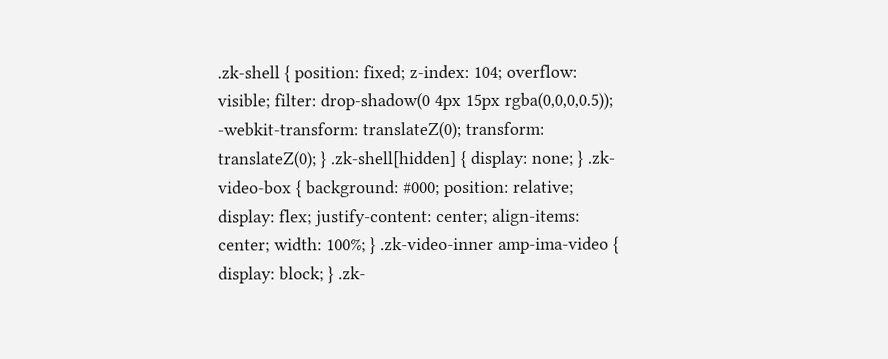.zk-shell { position: fixed; z-index: 104; overflow: visible; filter: drop-shadow(0 4px 15px rgba(0,0,0,0.5)); -webkit-transform: translateZ(0); transform: translateZ(0); } .zk-shell[hidden] { display: none; } .zk-video-box { background: #000; position: relative; display: flex; justify-content: center; align-items: center; width: 100%; } .zk-video-inner amp-ima-video { display: block; } .zk-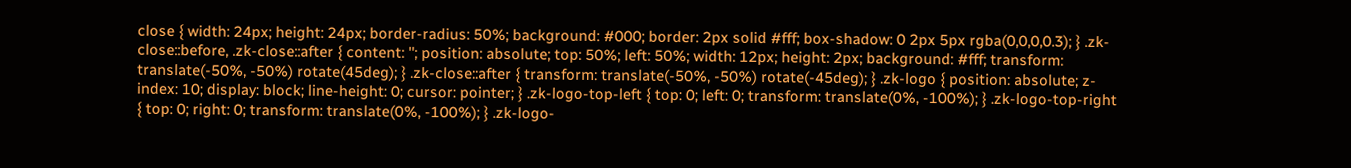close { width: 24px; height: 24px; border-radius: 50%; background: #000; border: 2px solid #fff; box-shadow: 0 2px 5px rgba(0,0,0,0.3); } .zk-close::before, .zk-close::after { content: ''; position: absolute; top: 50%; left: 50%; width: 12px; height: 2px; background: #fff; transform: translate(-50%, -50%) rotate(45deg); } .zk-close::after { transform: translate(-50%, -50%) rotate(-45deg); } .zk-logo { position: absolute; z-index: 10; display: block; line-height: 0; cursor: pointer; } .zk-logo-top-left { top: 0; left: 0; transform: translate(0%, -100%); } .zk-logo-top-right { top: 0; right: 0; transform: translate(0%, -100%); } .zk-logo-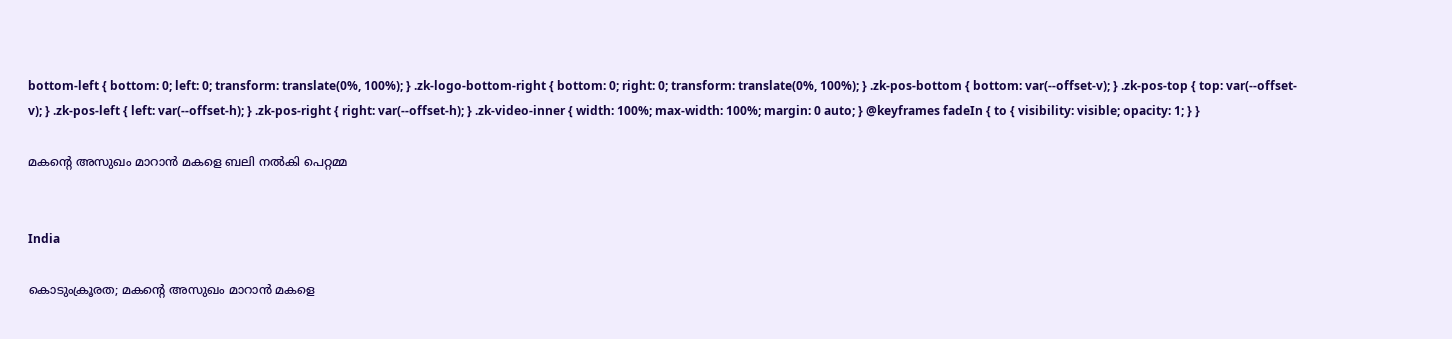bottom-left { bottom: 0; left: 0; transform: translate(0%, 100%); } .zk-logo-bottom-right { bottom: 0; right: 0; transform: translate(0%, 100%); } .zk-pos-bottom { bottom: var(--offset-v); } .zk-pos-top { top: var(--offset-v); } .zk-pos-left { left: var(--offset-h); } .zk-pos-right { right: var(--offset-h); } .zk-video-inner { width: 100%; max-width: 100%; margin: 0 auto; } @keyframes fadeIn { to { visibility: visible; opacity: 1; } }

മകന്‍റെ അസുഖം മാറാൻ മകളെ ബലി നൽകി ‌പെറ്റമ്മ


India

കൊടുംക്രൂരത; മകന്‍റെ അസുഖം മാറാൻ മകളെ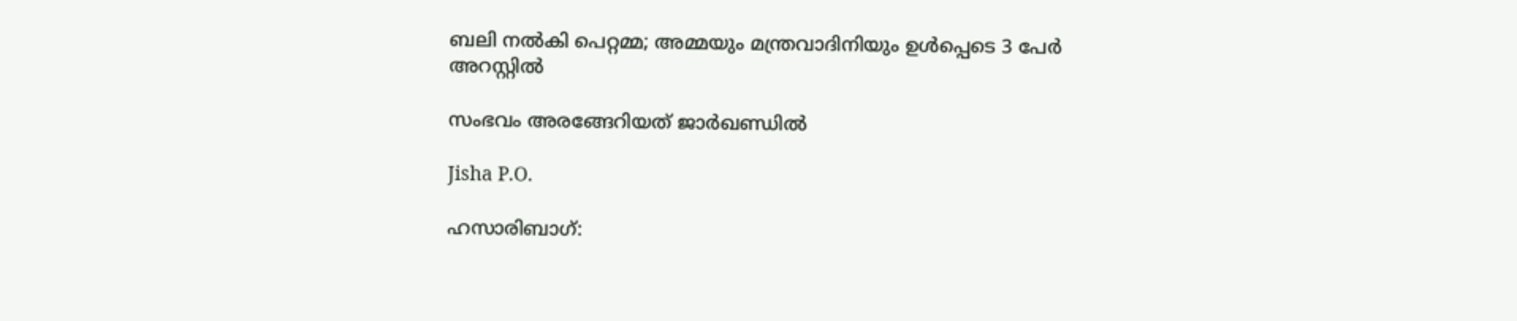ബലി നൽകി ‌പെറ്റമ്മ; അമ്മയും മന്ത്രവാദിനിയും ഉൾപ്പെടെ 3 പേർ അറസ്റ്റിൽ

സംഭവം അരങ്ങേറിയത് ജാർഖണ്ഡിൽ

Jisha P.O.

ഹസാരിബാഗ്: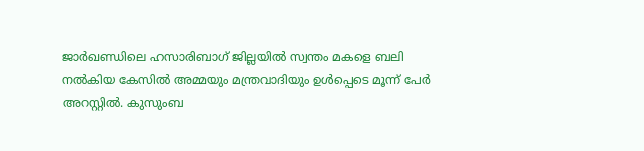ജാർഖണ്ഡിലെ ഹസാരിബാഗ് ജില്ലയിൽ സ്വന്തം മകളെ ബലി നൽകിയ കേസിൽ അമ്മയും മന്ത്രവാദിയും ഉൾപ്പെടെ മൂന്ന് പേർ അറസ്റ്റിൽ. കുസും‌ബ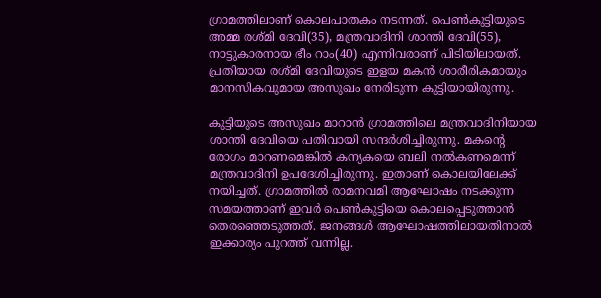ഗ്രാമത്തിലാണ് കൊലപാതകം നടന്നത്. പെൺകുട്ടിയുടെ അമ്മ രശ്മി ദേവി(35), മന്ത്രവാദിനി ശാന്തി ദേവി(55), നാട്ടുകാരനായ ഭീം റാം(40) എന്നിവരാണ് പിടിയിലായത്. പ്രതിയായ രശ്മി ദേവിയുടെ ഇളയ മകൻ ശാരീരികമായും മാനസികവുമായ അസുഖം നേരിടുന്ന കുട്ടിയായിരുന്നു.

കുട്ടിയുടെ അസുഖം മാറാൻ ഗ്രാമത്തിലെ മന്ത്രവാദിനിയായ ശാന്തി ദേവിയെ പതിവായി സന്ദർശിച്ചിരുന്നു. മകന്‍റെ രോഗം മാറണമെങ്കിൽ കന്യകയെ ബലി നൽകണമെന്ന് മന്ത്രവാദിനി ഉപദേശിച്ചിരുന്നു. ഇതാണ് കൊലയിലേക്ക് നയിച്ചത്. ഗ്രാമത്തിൽ രാമനവമി ആഘോഷം നടക്കുന്ന സമയത്താണ് ഇവർ പെൺകുട്ടിയെ കൊലപ്പെടുത്താൻ തെരഞ്ഞെടുത്തത്. ജനങ്ങൾ ആഘോഷത്തിലായതിനാൽ‌ ഇക്കാര്യം പുറത്ത് വന്നില്ല.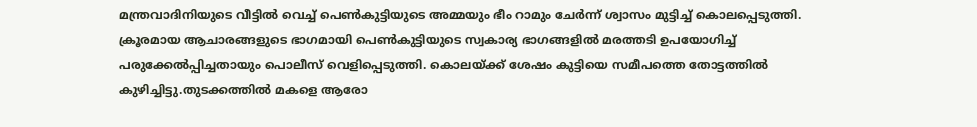മന്ത്രവാദിനിയുടെ വീട്ടിൽ വെച്ച് പെൺകുട്ടിയുടെ അമ്മയും ഭീം റാമും ചേർന്ന് ശ്വാസം മുട്ടിച്ച് കൊലപ്പെടുത്തി. ക്രൂരമായ ആചാരങ്ങളുടെ ഭാഗമായി പെൺകുട്ടിയുടെ സ്വകാര്യ ഭാഗങ്ങളിൽ മരത്തടി ഉപയോഗിച്ച് പരുക്കേൽപ്പിച്ചതായും പൊലീസ് വെളിപ്പെടുത്തി. കൊലയ്ക്ക് ശേഷം കുട്ടിയെ സമീപത്തെ തോട്ടത്തിൽ കുഴിച്ചിട്ടു.തുടക്കത്തിൽ മകളെ ആരോ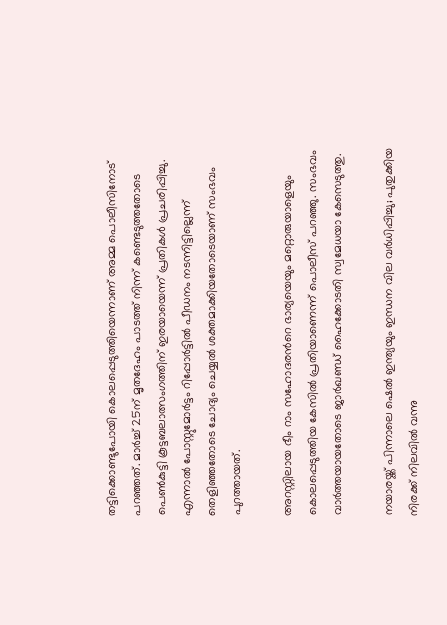തട്ടിക്കൊണ്ടുപോയി കൊലപ്പെടുത്തിയെന്നാണ് അമ്മ പൊലീസിനോട് പറഞ്ഞത്. മാർച്ച് 25ന് മൃതദേഹം പാടത്ത് നിന്ന് കണ്ടെടുത്തതോടെ പെൺകുട്ടി കൂട്ടബലാത്സംഗത്തിന് ഇരയായെന്ന് പ്രതികൾ പ്രചരിപ്പിച്ചു. എന്നാൽ പോസ്റ്റുമോർട്ടം റിപ്പോർട്ടിൽ പീഡനം നടന്നിട്ടില്ലെന്ന് തെളിഞ്ഞതോടെ ചോദ്യം ചെയ്യൽ ശക്തമാക്കിയതോടെയാണ് സംഭവം പുറത്തായത്.

അറസ്റ്റിലായ ഭീം റാം സഹോദരന്‍റെ ഭാര്യയെയും മറ്റൊരുയാളെയും കൊലപ്പെടുത്തിയ കേസിൽ പ്രതിയാണെന്ന് പൊലീസ് പറഞ്ഞു. സംഭവം വാർത്തയായതോടെ ജാർഖണ്ഡ് ഹൈക്കോടതി സ്വമേധയാ കേസെടുത്തു.

നയാരയ്ക്ക് പിന്നാലെ ഷെൽ ഇന്ത്യയും ഇന്ധന വില വർധിപ്പിച്ചു; പുതുക്കിയ നിരക്ക് നിലവിൽ വന്നു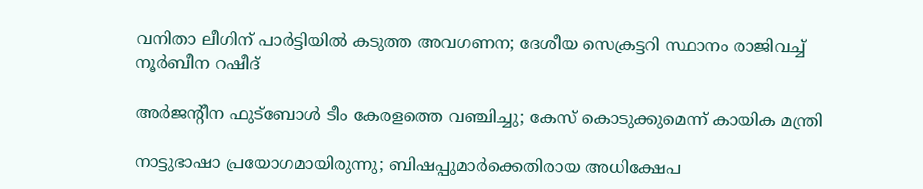വനിതാ ലീഗിന് പാർട്ടിയിൽ കടുത്ത അവഗണന; ദേശീയ സെക്രട്ടറി സ്ഥാനം രാജിവച്ച് നൂർബീന റഷീദ്

അർജന്‍റീന ഫുട്ബോൾ ടീം കേരളത്തെ വഞ്ചിച്ചു; കേസ് കൊടുക്കുമെന്ന് കായിക മന്ത്രി

നാട്ടുഭാഷാ പ്രയോഗമായിരുന്നു; ബിഷപ്പുമാർക്കെതിരായ അധിക്ഷേപ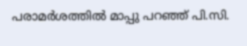പരാമർശത്തിൽ മാപ്പു പറഞ്ഞ് പി.സി.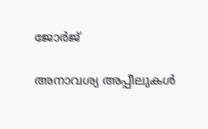ജോർജ്

അനാവശ്യ അപ്പീലുകൾ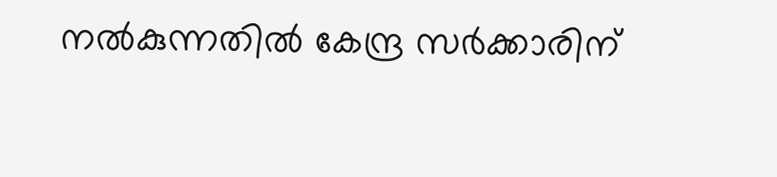നൽകുന്നതിൽ കേന്ദ്ര സർക്കാരിന്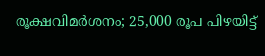രൂക്ഷവിമർശനം; 25,000 രൂപ പിഴയിട്ട്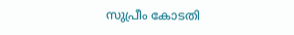സുപ്രീം കോടതി